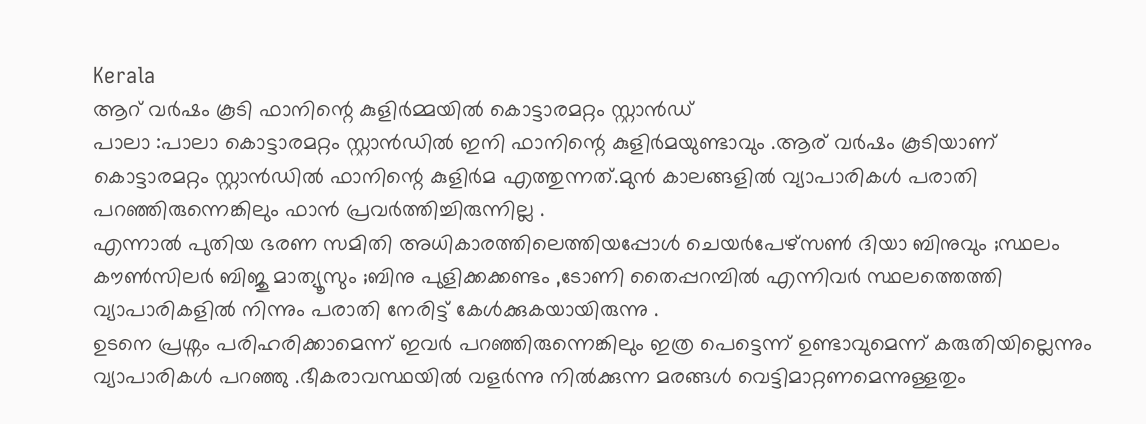Kerala
ആറ് വർഷം കൂടി ഫാനിന്റെ കുളിർമ്മയിൽ കൊട്ടാരമറ്റം സ്റ്റാൻഡ്
പാലാ :പാലാ കൊട്ടാരമറ്റം സ്റ്റാൻഡിൽ ഇനി ഫാനിന്റെ കുളിർമയുണ്ടാവും .ആര് വർഷം കൂടിയാണ് കൊട്ടാരമറ്റം സ്റ്റാൻഡിൽ ഫാനിന്റെ കുളിർമ എത്തുന്നത്.മുൻ കാലങ്ങളിൽ വ്യാപാരികൾ പരാതി പറഞ്ഞിരുന്നെങ്കിലും ഫാൻ പ്രവർത്തിച്ചിരുന്നില്ല .
എന്നാൽ പുതിയ ഭരണ സമിതി അധികാരത്തിലെത്തിയപ്പോൾ ചെയർപേഴ്സൺ ദിയാ ബിനുവും ;സ്ഥലം കൗൺസിലർ ബിജു മാത്യൂസും ;ബിനു പുളിക്കക്കണ്ടം ,ടോണി തൈപ്പറമ്പിൽ എന്നിവർ സ്ഥലത്തെത്തി വ്യാപാരികളിൽ നിന്നും പരാതി നേരിട്ട് കേൾക്കുകയായിരുന്നു .
ഉടനെ പ്രശ്നം പരിഹരിക്കാമെന്ന് ഇവർ പറഞ്ഞിരുന്നെങ്കിലും ഇത്ര പെട്ടെന്ന് ഉണ്ടാവുമെന്ന് കരുതിയില്ലെന്നും വ്യാപാരികൾ പറഞ്ഞു .ഭീകരാവസ്ഥയിൽ വളർന്നു നിൽക്കുന്ന മരങ്ങൾ വെട്ടിമാറ്റണമെന്നുള്ളതും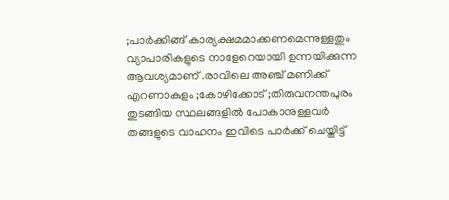;പാർക്കിങ്ങ് കാര്യക്ഷമമാക്കണമെന്നുള്ളതും വ്യാപാരികളുടെ നാളേറെയായി ഉന്നയിക്കുന്ന ആവശ്യമാണ് .രാവിലെ അഞ്ച് മണിക്ക് എറണാകുളം ;കോഴിക്കോട് ;തിരുവനന്തപുരം തുടങ്ങിയ സ്ഥലങ്ങളിൽ പോകാനുള്ളവർ തങ്ങളുടെ വാഹനം ഇവിടെ പാർക്ക് ചെയ്തിട്ട്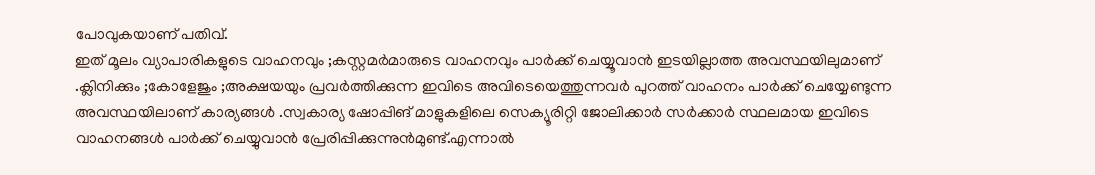പോവുകയാണ് പതിവ്.
ഇത് മൂലം വ്യാപാരികളുടെ വാഹനവും ;കസ്റ്റമർമാരുടെ വാഹനവും പാർക്ക് ചെയ്യൂവാൻ ഇടയില്ലാത്ത അവസ്ഥയിലുമാണ് .ക്ലിനിക്കും ;കോളേജും ;അക്ഷയയും പ്രവർത്തിക്കുന്ന ഇവിടെ അവിടെയെത്തുന്നവർ പുറത്ത് വാഹനം പാർക്ക് ചെയ്യേണ്ടുന്ന അവസ്ഥയിലാണ് കാര്യങ്ങൾ .സ്വകാര്യ ഷോപ്പിങ് മാളുകളിലെ സെക്യൂരിറ്റി ജോലിക്കാർ സർക്കാർ സ്ഥലമായ ഇവിടെ വാഹനങ്ങൾ പാർക്ക് ചെയ്യുവാൻ പ്രേരിപ്പിക്കുന്നുൻമുണ്ട്.എന്നാൽ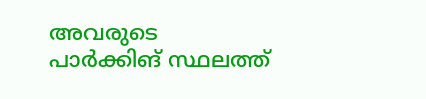അവരുടെ പാർക്കിങ് സ്ഥലത്ത്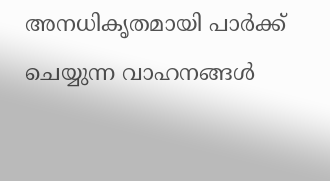അനധികൃതമായി പാർക്ക് ചെയ്യുന്ന വാഹനങ്ങൾ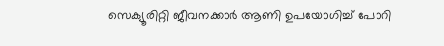സെക്യൂരിറ്റി ജീവനക്കാർ ആണി ഉപയോഗിച്ച് പോറി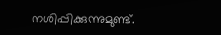നശിപ്പിക്കുന്നുമുണ്ട്.